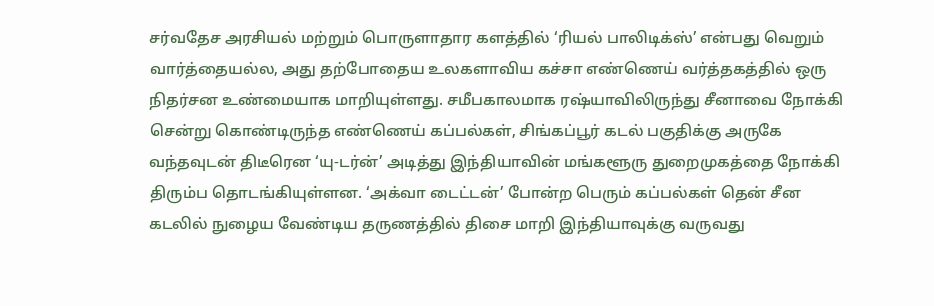சர்வதேச அரசியல் மற்றும் பொருளாதார களத்தில் ‘ரியல் பாலிடிக்ஸ்’ என்பது வெறும் வார்த்தையல்ல, அது தற்போதைய உலகளாவிய கச்சா எண்ணெய் வர்த்தகத்தில் ஒரு நிதர்சன உண்மையாக மாறியுள்ளது. சமீபகாலமாக ரஷ்யாவிலிருந்து சீனாவை நோக்கி சென்று கொண்டிருந்த எண்ணெய் கப்பல்கள், சிங்கப்பூர் கடல் பகுதிக்கு அருகே வந்தவுடன் திடீரென ‘யு-டர்ன்’ அடித்து இந்தியாவின் மங்களூரு துறைமுகத்தை நோக்கி திரும்ப தொடங்கியுள்ளன. ‘அக்வா டைட்டன்’ போன்ற பெரும் கப்பல்கள் தென் சீன கடலில் நுழைய வேண்டிய தருணத்தில் திசை மாறி இந்தியாவுக்கு வருவது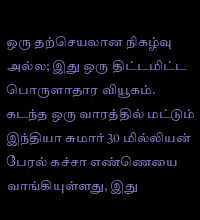ஒரு தற்செயலான நிகழ்வு அல்ல; இது ஒரு திட்டமிட்ட பொருளாதார வியூகம். கடந்த ஒரு வாரத்தில் மட்டும் இந்தியா சுமார் 30 மில்லியன் பேரல் கச்சா எண்ணெயை வாங்கியுள்ளது, இது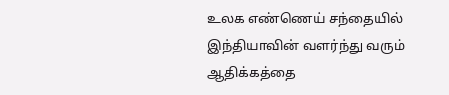உலக எண்ணெய் சந்தையில் இந்தியாவின் வளர்ந்து வரும் ஆதிக்கத்தை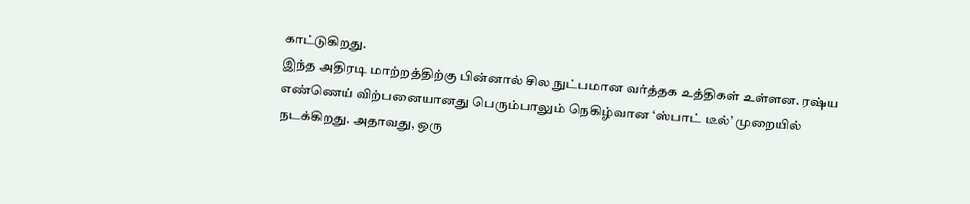காட்டுகிறது.
இந்த அதிரடி மாற்றத்திற்கு பின்னால் சில நுட்பமான வர்த்தக உத்திகள் உள்ளன. ரஷ்ய எண்ணெய் விற்பனையானது பெரும்பாலும் நெகிழ்வான ‘ஸ்பாட் டீல்’ முறையில் நடக்கிறது. அதாவது, ஒரு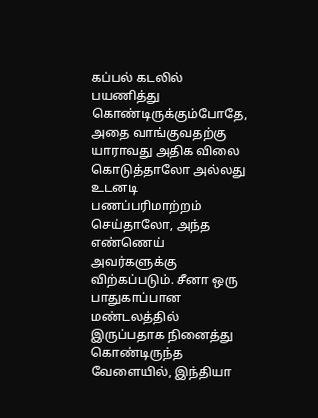கப்பல் கடலில் பயணித்து கொண்டிருக்கும்போதே, அதை வாங்குவதற்கு யாராவது அதிக விலை கொடுத்தாலோ அல்லது உடனடி பணப்பரிமாற்றம் செய்தாலோ, அந்த எண்ணெய் அவர்களுக்கு விற்கப்படும். சீனா ஒரு பாதுகாப்பான மண்டலத்தில் இருப்பதாக நினைத்து கொண்டிருந்த வேளையில், இந்தியா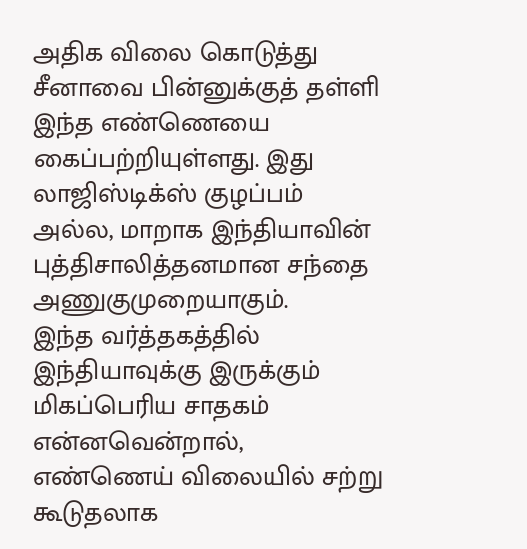அதிக விலை கொடுத்து சீனாவை பின்னுக்குத் தள்ளி இந்த எண்ணெயை கைப்பற்றியுள்ளது. இது லாஜிஸ்டிக்ஸ் குழப்பம் அல்ல, மாறாக இந்தியாவின் புத்திசாலித்தனமான சந்தை அணுகுமுறையாகும்.
இந்த வர்த்தகத்தில் இந்தியாவுக்கு இருக்கும் மிகப்பெரிய சாதகம் என்னவென்றால், எண்ணெய் விலையில் சற்று கூடுதலாக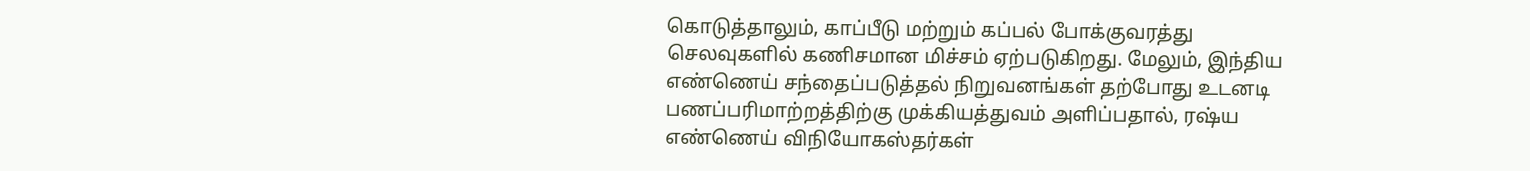கொடுத்தாலும், காப்பீடு மற்றும் கப்பல் போக்குவரத்து செலவுகளில் கணிசமான மிச்சம் ஏற்படுகிறது. மேலும், இந்திய எண்ணெய் சந்தைப்படுத்தல் நிறுவனங்கள் தற்போது உடனடி பணப்பரிமாற்றத்திற்கு முக்கியத்துவம் அளிப்பதால், ரஷ்ய எண்ணெய் விநியோகஸ்தர்கள்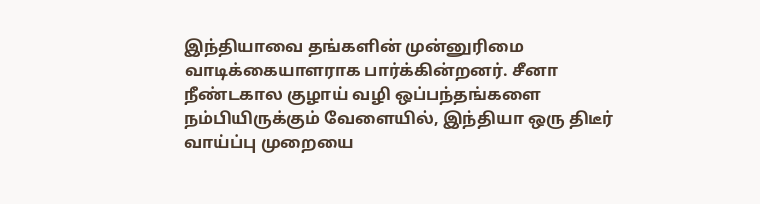இந்தியாவை தங்களின் முன்னுரிமை வாடிக்கையாளராக பார்க்கின்றனர். சீனா நீண்டகால குழாய் வழி ஒப்பந்தங்களை நம்பியிருக்கும் வேளையில், இந்தியா ஒரு திடீர் வாய்ப்பு முறையை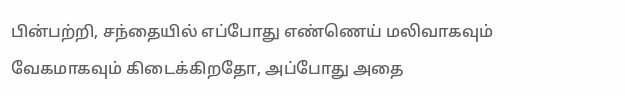பின்பற்றி, சந்தையில் எப்போது எண்ணெய் மலிவாகவும் வேகமாகவும் கிடைக்கிறதோ, அப்போது அதை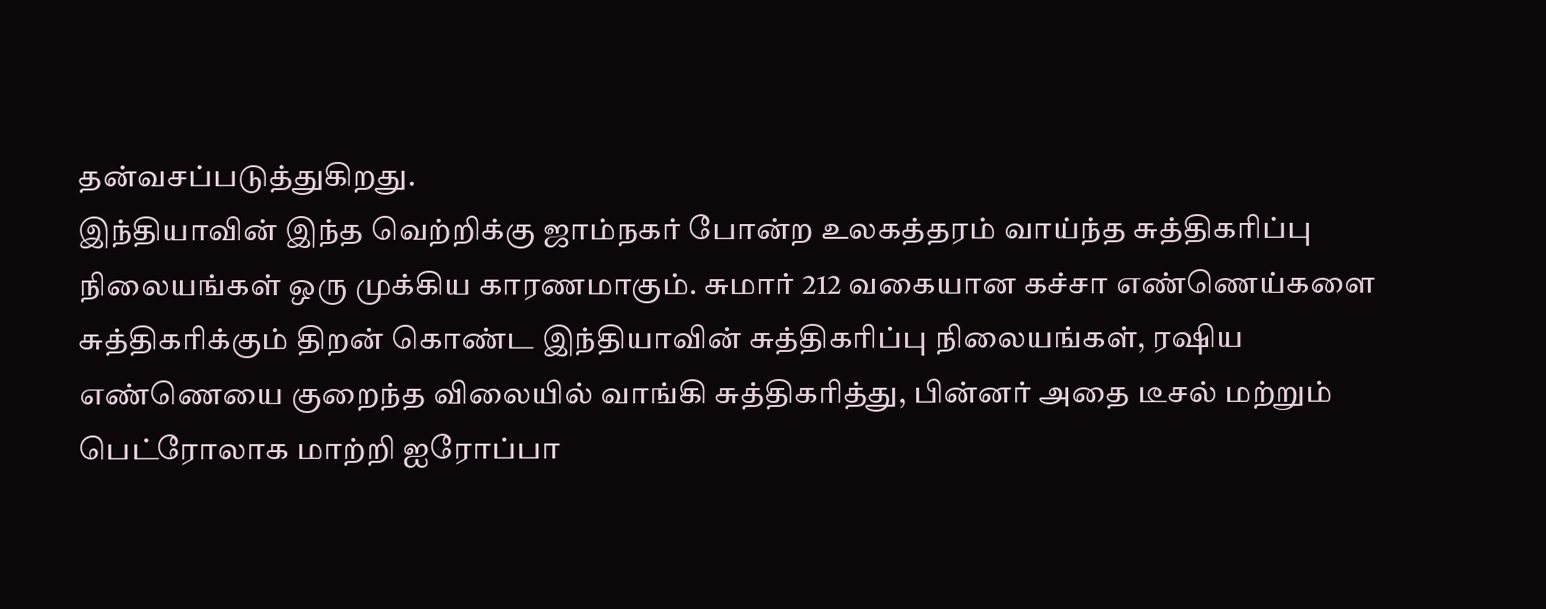தன்வசப்படுத்துகிறது.
இந்தியாவின் இந்த வெற்றிக்கு ஜாம்நகர் போன்ற உலகத்தரம் வாய்ந்த சுத்திகரிப்பு நிலையங்கள் ஒரு முக்கிய காரணமாகும். சுமார் 212 வகையான கச்சா எண்ணெய்களை சுத்திகரிக்கும் திறன் கொண்ட இந்தியாவின் சுத்திகரிப்பு நிலையங்கள், ரஷிய எண்ணெயை குறைந்த விலையில் வாங்கி சுத்திகரித்து, பின்னர் அதை டீசல் மற்றும் பெட்ரோலாக மாற்றி ஐரோப்பா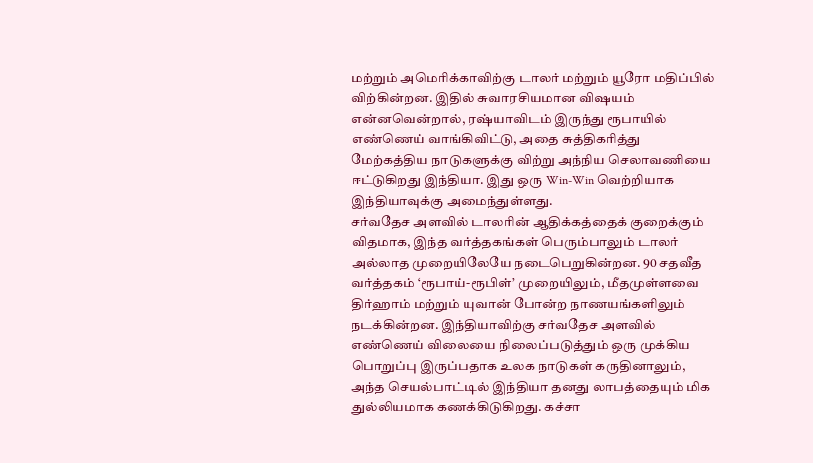மற்றும் அமெரிக்காவிற்கு டாலர் மற்றும் யூரோ மதிப்பில் விற்கின்றன. இதில் சுவாரசியமான விஷயம் என்னவென்றால், ரஷ்யாவிடம் இருந்து ரூபாயில் எண்ணெய் வாங்கிவிட்டு, அதை சுத்திகரித்து மேற்கத்திய நாடுகளுக்கு விற்று அந்நிய செலாவணியை ஈட்டுகிறது இந்தியா. இது ஒரு Win-Win வெற்றியாக இந்தியாவுக்கு அமைந்துள்ளது.
சர்வதேச அளவில் டாலரின் ஆதிக்கத்தைக் குறைக்கும் விதமாக, இந்த வர்த்தகங்கள் பெரும்பாலும் டாலர் அல்லாத முறையிலேயே நடைபெறுகின்றன. 90 சதவீத வர்த்தகம் ‘ரூபாய்-ரூபிள்’ முறையிலும், மீதமுள்ளவை திர்ஹாம் மற்றும் யுவான் போன்ற நாணயங்களிலும் நடக்கின்றன. இந்தியாவிற்கு சர்வதேச அளவில் எண்ணெய் விலையை நிலைப்படுத்தும் ஒரு முக்கிய பொறுப்பு இருப்பதாக உலக நாடுகள் கருதினாலும், அந்த செயல்பாட்டில் இந்தியா தனது லாபத்தையும் மிக துல்லியமாக கணக்கிடுகிறது. கச்சா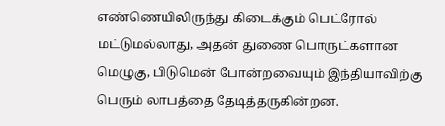எண்ணெயிலிருந்து கிடைக்கும் பெட்ரோல் மட்டுமல்லாது, அதன் துணை பொருட்களான மெழுகு, பிடுமென் போன்றவையும் இந்தியாவிற்கு பெரும் லாபத்தை தேடித்தருகின்றன.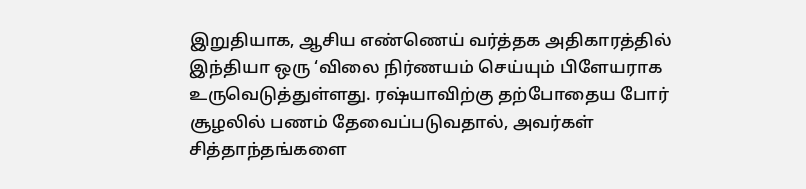இறுதியாக, ஆசிய எண்ணெய் வர்த்தக அதிகாரத்தில் இந்தியா ஒரு ‘விலை நிர்ணயம் செய்யும் பிளேயராக உருவெடுத்துள்ளது. ரஷ்யாவிற்கு தற்போதைய போர் சூழலில் பணம் தேவைப்படுவதால், அவர்கள் சித்தாந்தங்களை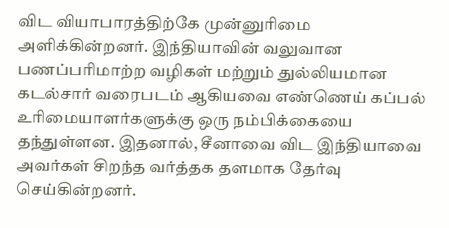விட வியாபாரத்திற்கே முன்னுரிமை அளிக்கின்றனர். இந்தியாவின் வலுவான பணப்பரிமாற்ற வழிகள் மற்றும் துல்லியமான கடல்சார் வரைபடம் ஆகியவை எண்ணெய் கப்பல் உரிமையாளர்களுக்கு ஒரு நம்பிக்கையை தந்துள்ளன. இதனால், சீனாவை விட இந்தியாவை அவர்கள் சிறந்த வர்த்தக தளமாக தேர்வு செய்கின்றனர்.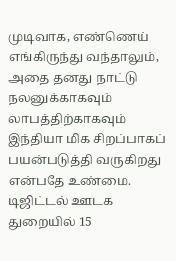முடிவாக, எண்ணெய் எங்கிருந்து வந்தாலும், அதை தனது நாட்டு நலனுக்காகவும் லாபத்திற்காகவும் இந்தியா மிக சிறப்பாகப் பயன்படுத்தி வருகிறது என்பதே உண்மை.
டிஜிட்டல் ஊடக துறையில் 15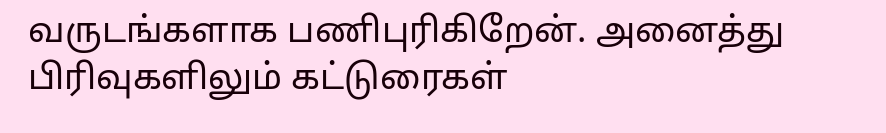வருடங்களாக பணிபுரிகிறேன். அனைத்து பிரிவுகளிலும் கட்டுரைகள்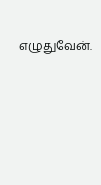எழுதுவேன்.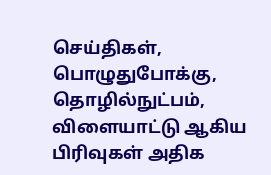செய்திகள், பொழுதுபோக்கு, தொழில்நுட்பம், விளையாட்டு ஆகிய பிரிவுகள் அதிக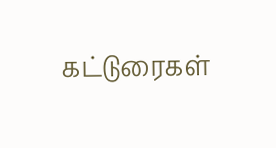கட்டுரைகள்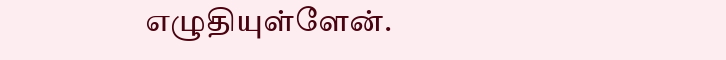எழுதியுள்ளேன்.